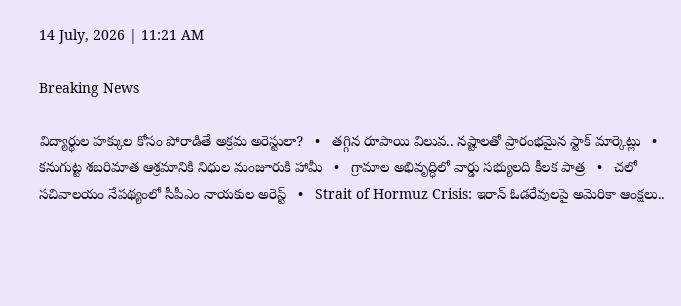14 July, 2026 | 11:21 AM

Breaking News

విద్యార్థుల హక్కుల కోసం పోరాడితే అక్రమ అరెస్టులా?   •   తగ్గిన రూపాయి విలువ.. నష్టాలతో ప్రారంభమైన స్టాక్ మార్కెట్లు   •   కనుగుట్ట శబరిమాత ఆశ్రమానికి నిధుల మంజూరుకి హామీ   •   గ్రామాల అభివృద్ధిలో వార్డు సభ్యులది కీలక పాత్ర   •   చలో సచివాలయం నేపథ్యంలో సీపీఎం నాయకుల అరెస్ట్   •   Strait of Hormuz Crisis: ఇరాన్ ఓడరేవులపై అమెరికా ఆంక్షలు..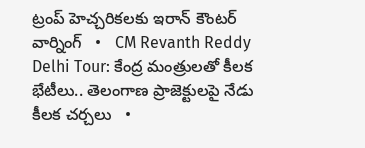ట్రంప్ హెచ్చరికలకు ఇరాన్ కౌంటర్ వార్నింగ్   •   CM Revanth Reddy Delhi Tour: కేంద్ర మంత్రులతో కీలక భేటీలు.. తెలంగాణ ప్రాజెక్టులపై నేడు కీలక చర్చలు   •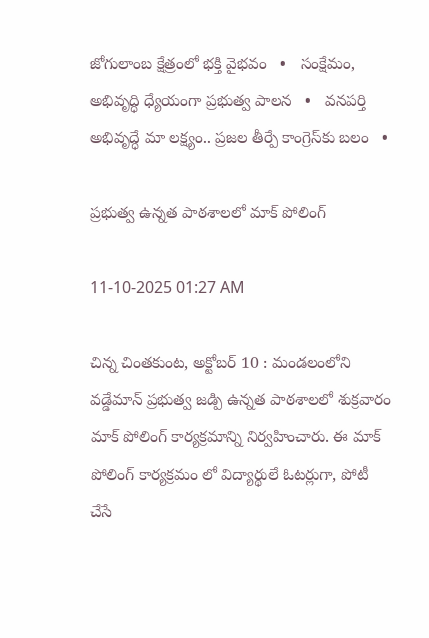జోగులాంబ క్షేత్రంలో భక్తి వైభవం   •   సంక్షేమం, అభివృద్ధి ధ్యేయంగా ప్రభుత్వ పాలన   •   వనపర్తి అభివృద్ధే మా లక్ష్యం.. ప్రజల తీర్పే కాంగ్రెస్‌కు బలం   •

ప్రభుత్వ ఉన్నత పాఠశాలలో మాక్ పోలింగ్

11-10-2025 01:27 AM

చిన్న చింతకుంట, అక్టోబర్ 10 : మండలంలోని వడ్డేమాన్ ప్రభుత్వ జడ్పి ఉన్నత పాఠశాలలో శుక్రవారం మాక్ పోలింగ్ కార్యక్రమాన్ని నిర్వహించారు. ఈ మాక్ పోలింగ్ కార్యక్రమం లో విద్యార్థులే ఓటర్లుగా, పోటీ చేసే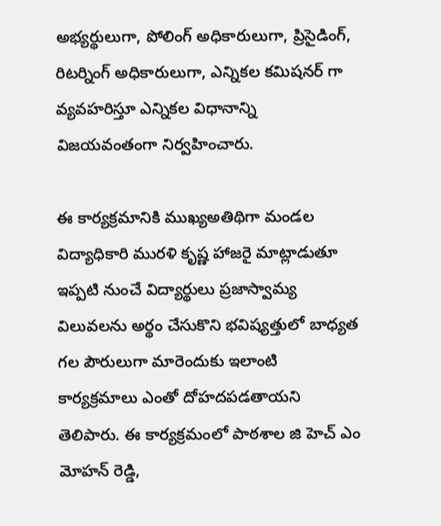అభ్యర్థులుగా, పోలింగ్ అధికారులుగా, ప్రిసైడింగ్, రిటర్నింగ్ అధికారులుగా, ఎన్నికల కమిషనర్ గా వ్యవహరిస్తూ ఎన్నికల విధానాన్ని విజయవంతంగా నిర్వహించారు.

ఈ కార్యక్రమానికి ముఖ్యఅతిథిగా మండల విద్యాధికారి మురళి కృష్ణ హాజరై మాట్లాడుతూ ఇప్పటి నుంచే విద్యార్థులు ప్రజాస్వామ్య విలువలను అర్థం చేసుకొని భవిష్యత్తులో బాధ్యత గల పౌరులుగా మారెందుకు ఇలాంటి కార్యక్రమాలు ఎంతో దోహదపడతాయని తెలిపారు. ఈ కార్యక్రమంలో పాఠశాల జి హెచ్ ఎం మోహన్ రెడ్డి,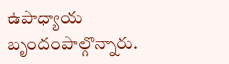ఉపాధ్యాయ బృందంపాల్గొన్నారు.